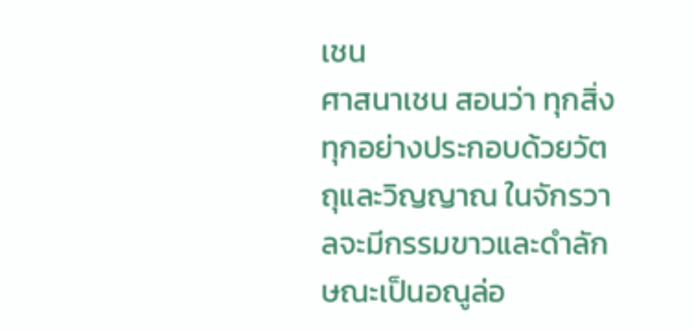เชน
ศาสนาเชน สอนว่า ทุกสิ่งทุกอย่างประกอบด้วยวัตถุและวิญญาณ ในจักรวาลจะมีกรรมขาวและดำลักษณะเป็นอณูล่อ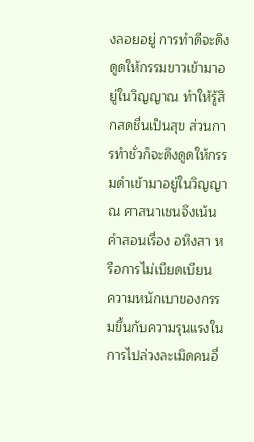งลอยอยู่ การทำดีจะดึงดูดให้กรรมขาวเข้ามาอยู่ในวิญญาณ ทำให้รู้สึกสดชื่นเป็นสุข ส่วนการทำชั่วก็จะดึงดูดให้กรรมดำเข้ามาอยู่ในวิญญาณ ศาสนาเชนจึงเน้นคำสอนเรื่อง อหิงสา หรือการไม่เบียดเบียน
ความหนักเบาของกรรมขึ้นกับความรุนแรงในการไปล่วงละเมิดคนอื่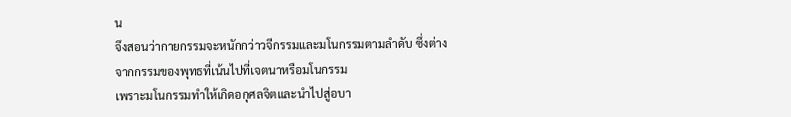น
จึงสอนว่ากายกรรมจะหนักกว่าวจีกรรมและมโนกรรมตามลำดับ ซึ่งต่างจากกรรมของพุทธที่เน้นไปที่เจตนาหรือมโนกรรม
เพราะมโนกรรมทำให้เกิดอกุศลจิตและนำไปสู่อบา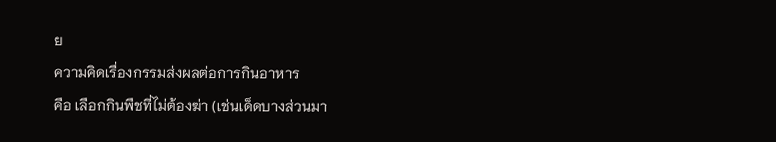ย
ความคิดเรื่องกรรมส่งผลต่อการกินอาหาร
คือ เลือกกินพืชที่ไม่ต้องฆ่า (เช่นเด็ดบางส่วนมา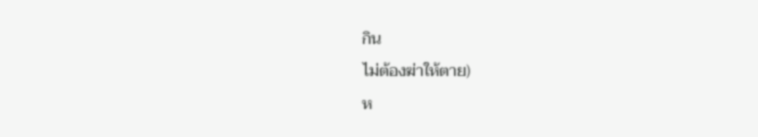กิน
ไม่ต้องฆ่าให้ตาย)
ห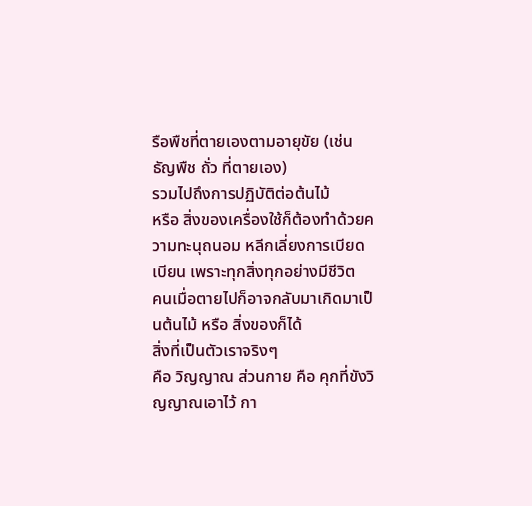รือพืชที่ตายเองตามอายุขัย (เช่น
ธัญพืช ถั่ว ที่ตายเอง)
รวมไปถึงการปฏิบัติต่อต้นไม้
หรือ สิ่งของเครื่องใช้ก็ต้องทำด้วยความทะนุถนอม หลีกเลี่ยงการเบียดเบียน เพราะทุกสิ่งทุกอย่างมีชีวิต
คนเมื่อตายไปก็อาจกลับมาเกิดมาเป็นต้นไม้ หรือ สิ่งของก็ได้
สิ่งที่เป็นตัวเราจริงๆ
คือ วิญญาณ ส่วนกาย คือ คุกที่ขังวิญญาณเอาไว้ กา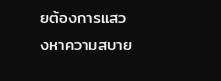ยต้องการแสวงหาความสบาย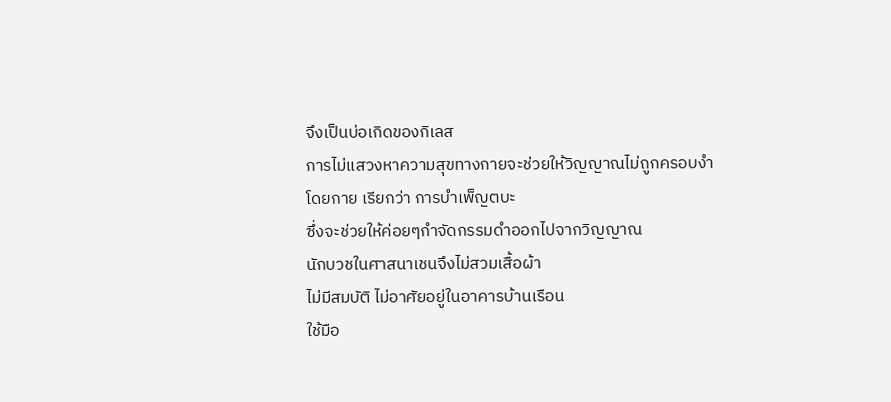จึงเป็นบ่อเกิดของกิเลส
การไม่แสวงหาความสุขทางกายจะช่วยให้วิญญาณไม่ถูกครอบงำโดยกาย เรียกว่า การบำเพ็ญตบะ
ซึ่งจะช่วยให้ค่อยๆกำจัดกรรมดำออกไปจากวิญญาณ
นักบวชในศาสนาเชนจึงไม่สวมเสื้อผ้า
ไม่มีสมบัติ ไม่อาศัยอยู่ในอาคารบ้านเรือน
ใช้มือ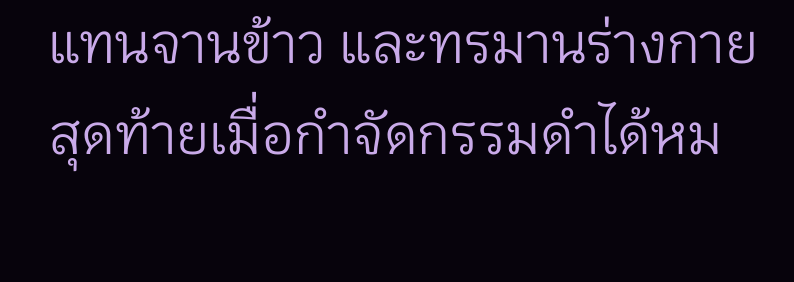แทนจานข้าว และทรมานร่างกาย สุดท้ายเมื่อกำจัดกรรมดำได้หม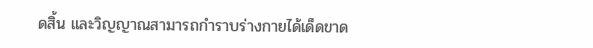ดสิ้น และวิญญาณสามารถกำราบร่างกายได้เด็ดขาด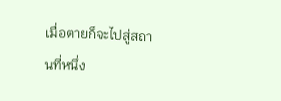เมื่อตายก็จะไปสู่สถานที่หนึ่ง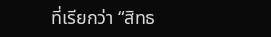ที่เรียกว่า “สิทธ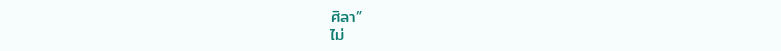ศิลา”
ไม่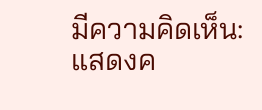มีความคิดเห็น:
แสดงค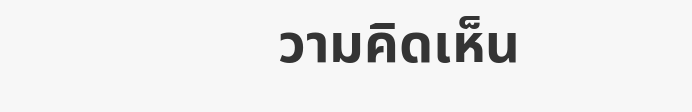วามคิดเห็น